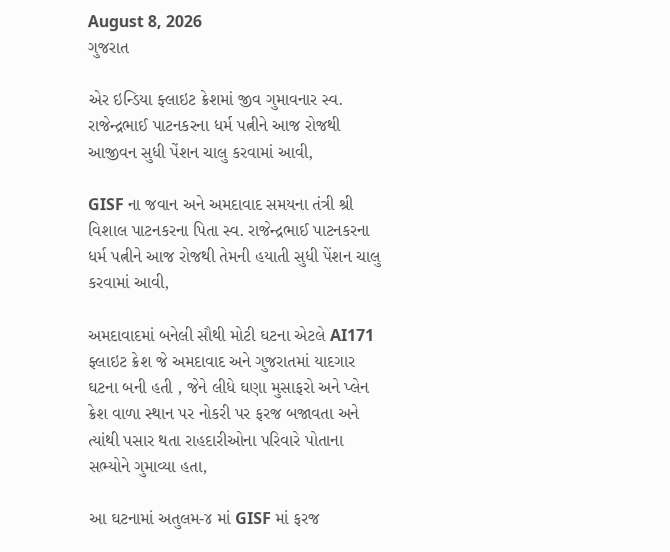August 8, 2026
ગુજરાત

એર ઇન્ડિયા ફ્લાઇટ ક્રેશમાં જીવ ગુમાવનાર સ્વ. રાજેન્દ્રભાઈ પાટનકરના ધર્મ પત્નીને આજ રોજથી આજીવન સુધી પેંશન ચાલુ કરવામાં આવી,

GISF ના જવાન અને અમદાવાદ સમયના તંત્રી શ્રી વિશાલ પાટનકરના પિતા સ્વ. રાજેન્દ્રભાઈ પાટનકરના ધર્મ પત્નીને આજ રોજથી તેમની હયાતી સુધી પેંશન ચાલુ કરવામાં આવી,

અમદાવાદમાં બનેલી સૌથી મોટી ઘટના એટલે AI171 ફ્લાઇટ ક્રેશ જે અમદાવાદ અને ગુજરાતમાં યાદગાર ઘટના બની હતી , જેને લીધે ઘણા મુસાફરો અને પ્લેન ક્રેશ વાળા સ્થાન પર નોકરી પર ફરજ બજાવતા અને ત્યાંથી પસાર થતા રાહદારીઓના પરિવારે પોતાના સભ્યોને ગુમાવ્યા હતા,

આ ઘટનામાં અતુલમ-૪ માં GISF માં ફરજ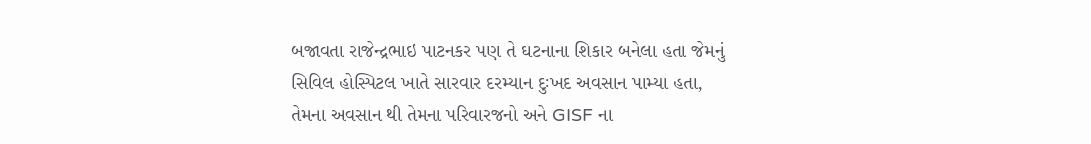બજાવતા રાજેન્દ્રભાઇ પાટનકર પણ તે ઘટનાના શિકાર બનેલા હતા જેમનું સિવિલ હોસ્પિટલ ખાતે સારવાર દરમ્યાન દુઃખદ અવસાન પામ્યા હતા, તેમના અવસાન થી તેમના પરિવારજનો અને GISF ના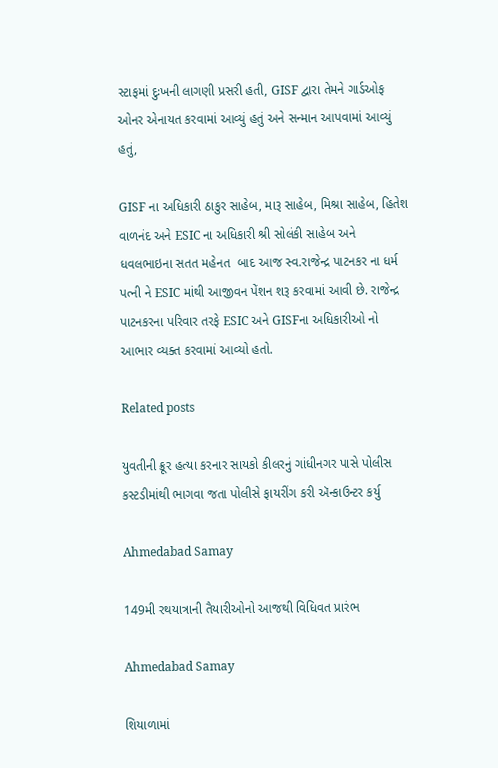સ્ટાફમાં દુઃખની લાગણી પ્રસરી હતી, GISF દ્વારા તેમને ગાર્ડઓફ ઓનર એનાયત કરવામાં આવ્યું હતું અને સન્માન આપવામાં આવ્યું હતું,

GISF ના અધિકારી ઠાકુર સાહેબ, મારૂ સાહેબ, મિશ્રા સાહેબ, હિતેશ વાળનંદ અને ESIC ના અધિકારી શ્રી સોલંકી સાહેબ અને ધવલભાઇના સતત મહેનત  બાદ આજ સ્વ.રાજેન્દ્ર પાટનકર ના ધર્મ પત્ની ને ESIC માંથી આજીવન પેંશન શરૂ કરવામાં આવી છે. રાજેન્દ્ર પાટનકરના પરિવાર તરફે ESIC અને GISFના અધિકારીઓ નો આભાર વ્યક્ત કરવામાં આવ્યો હતો.

Related posts

યુવતીની ક્રૂર હત્યા કરનાર સાયકો કીલરનું ગાંધીનગર પાસે પોલીસ કસ્ટડીમાંથી ભાગવા જતા પોલીસે ફાયરીંગ કરી ઍન્કાઉન્ટર કર્યુ

Ahmedabad Samay

149મી રથયાત્રાની તૈયારીઓનો આજથી વિધિવત પ્રારંભ

Ahmedabad Samay

શિયાળામાં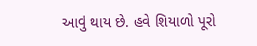આવું થાય છે. હવે શિયાળો પૂરો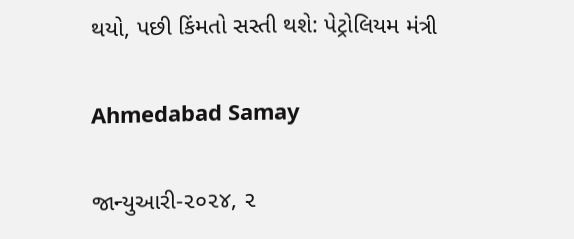થયો, પછી કિંમતો સસ્તી થશે: પેટ્રોલિયમ મંત્રી

Ahmedabad Samay

જાન્યુઆરી-૨૦૨૪, ૨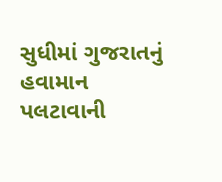સુધીમાં ગુજરાતનું હવામાન પલટાવાની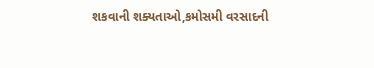શકવાની શક્યતાઓ,કમોસમી વરસાદની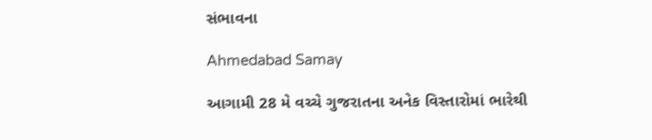સંભાવના

Ahmedabad Samay

આગામી 28 મે વચ્ચે ગુજરાતના અનેક વિસ્તારોમાં ભારેથી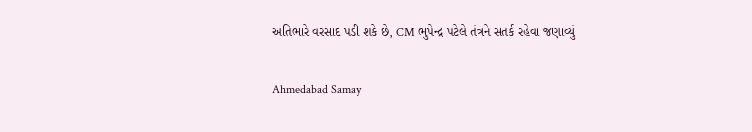અતિભારે વરસાદ પડી શકે છે, CM ભુપેન્દ્ર પટેલે તંત્રને સતર્ક રહેવા જણાવ્યું

Ahmedabad Samay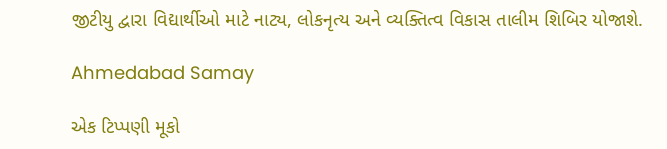જીટીયુ દ્વારા વિદ્યાર્થીઓ માટે નાટ્ય, લોકનૃત્ય અને વ્યક્તિત્વ વિકાસ તાલીમ શિબિર યોજાશે.

Ahmedabad Samay

એક ટિપ્પણી મૂકો